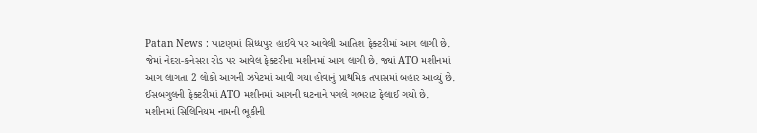Patan News : પાટણમાં સિધ્ધપુર હાઈવે પર આવેલી આતિશ ફેક્ટરીમાં આગ લાગી છે. જેમાં નેદરા-કનેસરા રોડ પર આવેલ ફેક્ટરીના મશીનમાં આગ લાગી છે. જ્યાં ATO મશીનમાં આગ લાગતા 2 લોકો આગની ઝપેટમાં આવી ગયા હોવાનું પ્રાથમિક તપાસમાં બહાર આવ્યું છે. ઈસબગુલની ફેક્ટરીમાં ATO મશીનમાં આગની ઘટનાને પગલે ગભરાટ ફેલાઈ ગયો છે. મશીનમાં સિલિનિયમ નામની ભૂકીની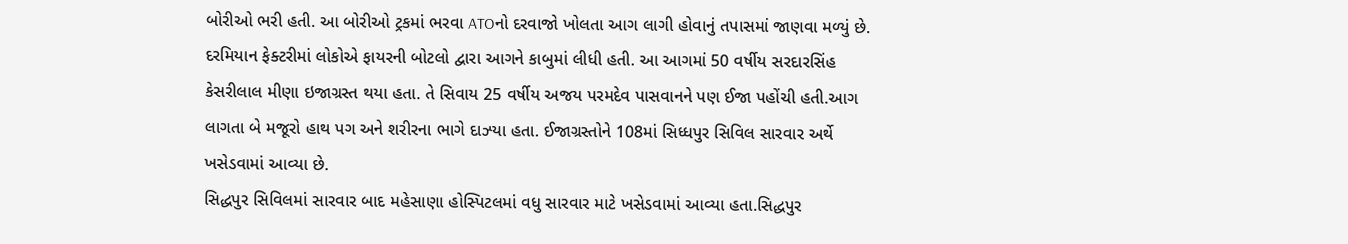બોરીઓ ભરી હતી. આ બોરીઓ ટ્રકમાં ભરવા ATOનો દરવાજો ખોલતા આગ લાગી હોવાનું તપાસમાં જાણવા મળ્યું છે.
દરમિયાન ફેક્ટરીમાં લોકોએ ફાયરની બોટલો દ્વારા આગને કાબુમાં લીધી હતી. આ આગમાં 50 વર્ષીય સરદારસિંહ કેસરીલાલ મીણા ઇજાગ્રસ્ત થયા હતા. તે સિવાય 25 વર્ષીય અજય પરમદેવ પાસવાનને પણ ઈજા પહોંચી હતી.આગ લાગતા બે મજૂરો હાથ પગ અને શરીરના ભાગે દાઝ્યા હતા. ઈજાગ્રસ્તોને 108માં સિધ્ધપુર સિવિલ સારવાર અર્થે ખસેડવામાં આવ્યા છે.
સિદ્ધપુર સિવિલમાં સારવાર બાદ મહેસાણા હોસ્પિટલમાં વધુ સારવાર માટે ખસેડવામાં આવ્યા હતા.સિદ્ધપુર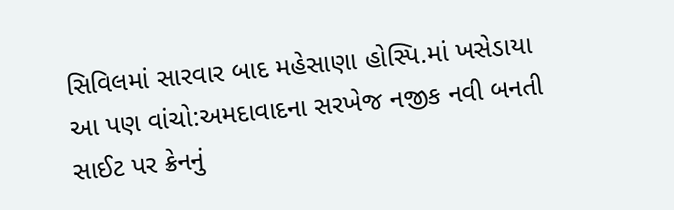સિવિલમાં સારવાર બાદ મહેસાણા હોસ્પિ.માં ખસેડાયા
આ પણ વાંચો:અમદાવાદના સરખેજ નજીક નવી બનતી સાઈટ પર ક્રેનનું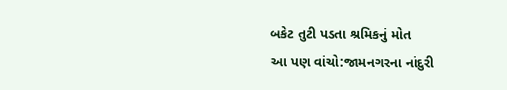બકેટ તુટી પડતા શ્રમિકનું મોત
આ પણ વાંચો:જામનગરના નાંદુરી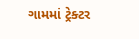ગામમાં ટ્રેક્ટર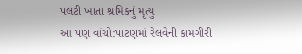પલટી ખાતા શ્રમિકનું મૃત્યુ
આ પણ વાંચો:પાટણમાં રેલવેની કામગીરી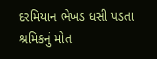દરમિયાન ભેખડ ધસી પડતા શ્રમિકનું મોત